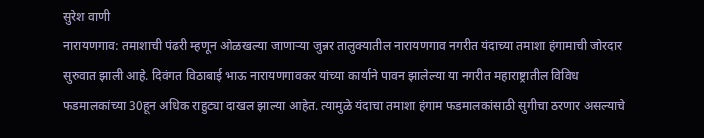सुरेश वाणी
नारायणगाव: तमाशाची पंढरी म्हणून ओळखल्या जाणाऱ्या जुन्नर तालुक्यातील नारायणगाव नगरीत यंदाच्या तमाशा हंगामाची जोरदार सुरुवात झाली आहे. दिवंगत विठाबाई भाऊ नारायणगावकर यांच्या कार्याने पावन झालेल्या या नगरीत महाराष्ट्रातील विविध फडमालकांच्या 30हून अधिक राहुट्या दाखल झाल्या आहेत. त्यामुळे यंदाचा तमाशा हंगाम फडमालकांसाठी सुगीचा ठरणार असल्याचे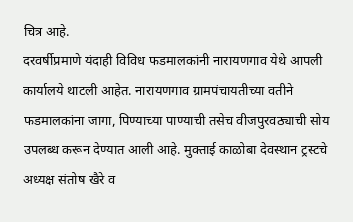चित्र आहे.
दरवर्षीप्रमाणे यंदाही विविध फडमालकांनी नारायणगाव येथे आपली कार्यालये थाटली आहेत. नारायणगाव ग्रामपंचायतीच्या वतीने फडमालकांना जागा, पिण्याच्या पाण्याची तसेच वीजपुरवठ्याची सोय उपलब्ध करून देण्यात आली आहे. मुक्ताई काळोबा देवस्थान ट्रस्टचे अध्यक्ष संतोष खैरे व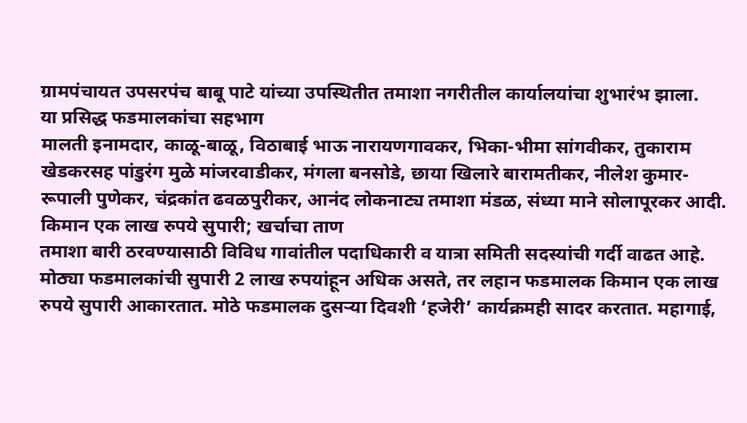ग्रामपंचायत उपसरपंच बाबू पाटे यांच्या उपस्थितीत तमाशा नगरीतील कार्यालयांचा शुभारंभ झाला.
या प्रसिद्ध फडमालकांचा सहभाग
मालती इनामदार, काळू-बाळू, विठाबाई भाऊ नारायणगावकर, भिका-भीमा सांगवीकर, तुकाराम खेडकरसह पांडुरंग मुळे मांजरवाडीकर, मंगला बनसोडे, छाया खिलारे बारामतीकर, नीलेश कुमार-रूपाली पुणेकर, चंद्रकांत ढवळपुरीकर, आनंद लोकनाट्य तमाशा मंडळ, संध्या माने सोलापूरकर आदी.
किमान एक लाख रुपये सुपारी; खर्चाचा ताण
तमाशा बारी ठरवण्यासाठी विविध गावांतील पदाधिकारी व यात्रा समिती सदस्यांची गर्दी वाढत आहे. मोठ्या फडमालकांची सुपारी 2 लाख रुपयांहून अधिक असते, तर लहान फडमालक किमान एक लाख रुपये सुपारी आकारतात. मोठे फडमालक दुसऱ्या दिवशी ‘हजेरी’ कार्यक्रमही सादर करतात. महागाई,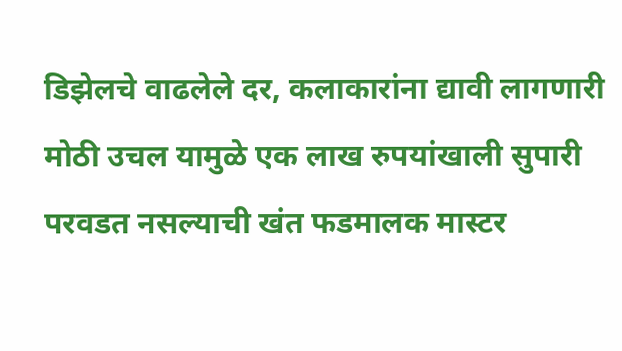डिझेलचे वाढलेले दर, कलाकारांना द्यावी लागणारी मोठी उचल यामुळे एक लाख रुपयांखाली सुपारी परवडत नसल्याची खंत फडमालक मास्टर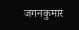जगनकुमार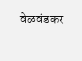वेळवंडकर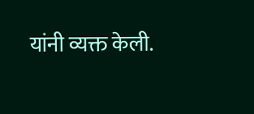यांनी व्यक्त केली.